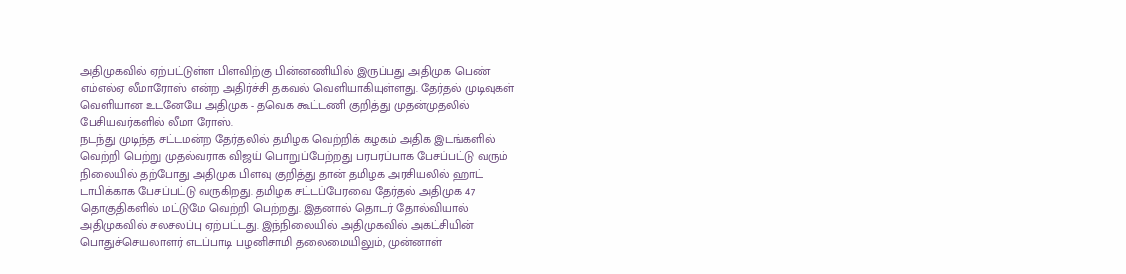அதிமுகவில் ஏற்பட்டுள்ள பிளவிற்கு பின்னணியில் இருப்பது அதிமுக பெண் எம்எல்ஏ லீமாரோஸ் என்ற அதிர்ச்சி தகவல் வெளியாகியுள்ளது. தேர்தல் முடிவுகள் வெளியான உடனேயே அதிமுக - தவெக கூட்டணி குறித்து முதன்முதலில் பேசியவர்களில் லீமா ரோஸ்.
நடந்து முடிந்த சட்டமன்ற தேர்தலில் தமிழக வெற்றிக் கழகம் அதிக இடங்களில் வெற்றி பெற்று முதல்வராக விஜய் பொறுப்பேற்றது பரபரப்பாக பேசப்பட்டு வரும் நிலையில் தற்போது அதிமுக பிளவு குறித்து தான் தமிழக அரசியலில் ஹாட் டாபிக்காக பேசப்பட்டு வருகிறது. தமிழக சட்டப்பேரவை தேர்தல் அதிமுக 47 தொகுதிகளில் மட்டுமே வெற்றி பெற்றது. இதனால் தொடர் தோல்வியால் அதிமுகவில் சலசலப்பு ஏற்பட்டது. இந்நிலையில் அதிமுகவில் அகட்சியின் பொதுச்செயலாளர் எடப்பாடி பழனிசாமி தலைமையிலும், முன்னாள்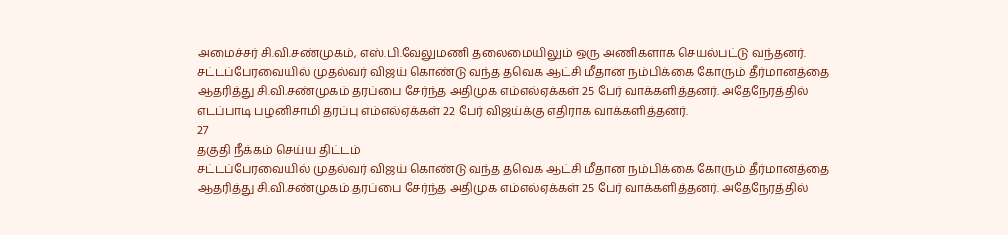அமைச்சர் சி.வி.சண்முகம், எஸ்.பி.வேலுமணி தலைமையிலும் ஒரு அணிகளாக செயல்பட்டு வந்தனர். சட்டப்பேரவையில் முதல்வர் விஜய் கொண்டு வந்த தவெக ஆட்சி மீதான நம்பிக்கை கோரும் தீர்மானத்தை ஆதரித்து சி.வி.சண்முகம் தரப்பை சேர்ந்த அதிமுக எம்எல்ஏக்கள் 25 பேர் வாக்களித்தனர். அதேநேரத்தில் எடப்பாடி பழனிசாமி தரப்பு எம்எல்ஏக்கள் 22 பேர் விஜய்க்கு எதிராக வாக்களித்தனர்.
27
தகுதி நீக்கம் செய்ய திட்டம்
சட்டப்பேரவையில் முதல்வர் விஜய் கொண்டு வந்த தவெக ஆட்சி மீதான நம்பிக்கை கோரும் தீர்மானத்தை ஆதரித்து சி.வி.சண்முகம் தரப்பை சேர்ந்த அதிமுக எம்எல்ஏக்கள் 25 பேர் வாக்களித்தனர். அதேநேரத்தில்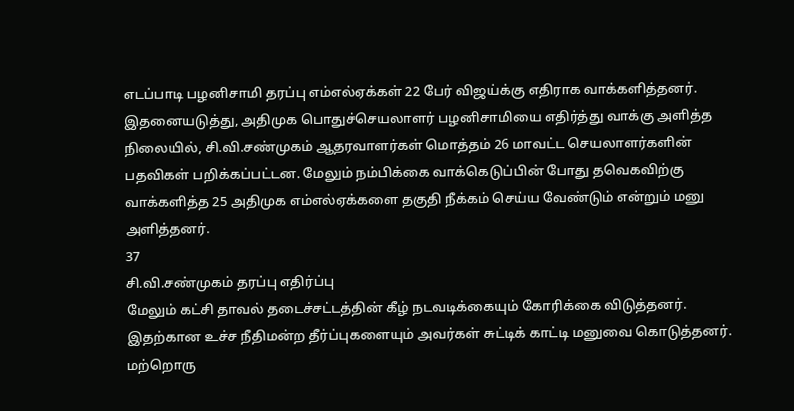எடப்பாடி பழனிசாமி தரப்பு எம்எல்ஏக்கள் 22 பேர் விஜய்க்கு எதிராக வாக்களித்தனர். இதனையடுத்து, அதிமுக பொதுச்செயலாளர் பழனிசாமியை எதிர்த்து வாக்கு அளித்த நிலையில், சி.வி.சண்முகம் ஆதரவாளர்கள் மொத்தம் 26 மாவட்ட செயலாளர்களின் பதவிகள் பறிக்கப்பட்டன. மேலும் நம்பிக்கை வாக்கெடுப்பின் போது தவெகவிற்கு வாக்களித்த 25 அதிமுக எம்எல்ஏக்களை தகுதி நீக்கம் செய்ய வேண்டும் என்றும் மனு அளித்தனர்.
37
சி.வி.சண்முகம் தரப்பு எதிர்ப்பு
மேலும் கட்சி தாவல் தடைச்சட்டத்தின் கீழ் நடவடிக்கையும் கோரிக்கை விடுத்தனர். இதற்கான உச்ச நீதிமன்ற தீர்ப்புகளையும் அவர்கள் சுட்டிக் காட்டி மனுவை கொடுத்தனர். மற்றொரு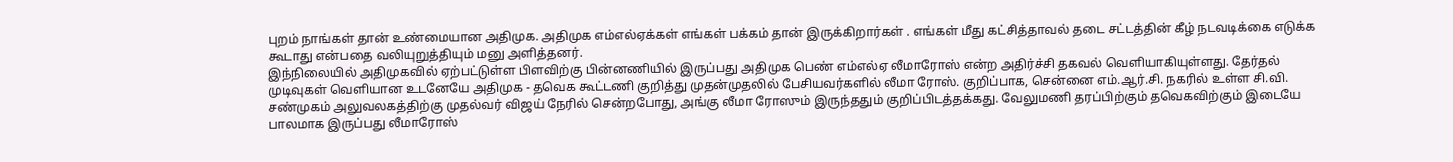புறம் நாங்கள் தான் உண்மையான அதிமுக. அதிமுக எம்எல்ஏக்கள் எங்கள் பக்கம் தான் இருக்கிறார்கள் . எங்கள் மீது கட்சித்தாவல் தடை சட்டத்தின் கீழ் நடவடிக்கை எடுக்க கூடாது என்பதை வலியுறுத்தியும் மனு அளித்தனர்.
இந்நிலையில் அதிமுகவில் ஏற்பட்டுள்ள பிளவிற்கு பின்னணியில் இருப்பது அதிமுக பெண் எம்எல்ஏ லீமாரோஸ் என்ற அதிர்ச்சி தகவல் வெளியாகியுள்ளது. தேர்தல் முடிவுகள் வெளியான உடனேயே அதிமுக - தவெக கூட்டணி குறித்து முதன்முதலில் பேசியவர்களில் லீமா ரோஸ். குறிப்பாக, சென்னை எம்.ஆர்.சி. நகரில் உள்ள சி.வி. சண்முகம் அலுவலகத்திற்கு முதல்வர் விஜய் நேரில் சென்றபோது, அங்கு லீமா ரோஸும் இருந்ததும் குறிப்பிடத்தக்கது. வேலுமணி தரப்பிற்கும் தவெகவிற்கும் இடையே பாலமாக இருப்பது லீமாரோஸ்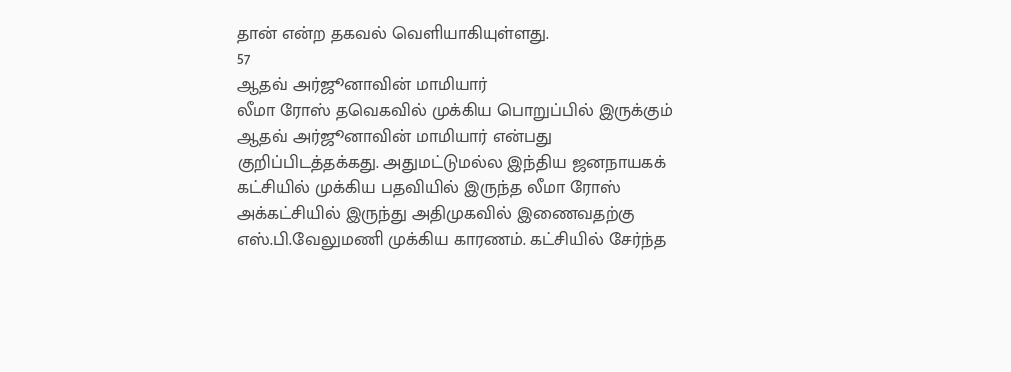தான் என்ற தகவல் வெளியாகியுள்ளது.
57
ஆதவ் அர்ஜூனாவின் மாமியார்
லீமா ரோஸ் தவெகவில் முக்கிய பொறுப்பில் இருக்கும் ஆதவ் அர்ஜூனாவின் மாமியார் என்பது குறிப்பிடத்தக்கது. அதுமட்டுமல்ல இந்திய ஜனநாயகக் கட்சியில் முக்கிய பதவியில் இருந்த லீமா ரோஸ் அக்கட்சியில் இருந்து அதிமுகவில் இணைவதற்கு எஸ்.பி.வேலுமணி முக்கிய காரணம். கட்சியில் சேர்ந்த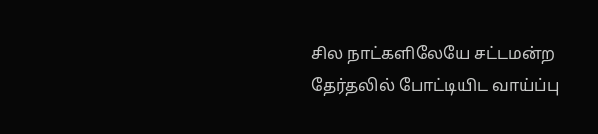சில நாட்களிலேயே சட்டமன்ற தேர்தலில் போட்டியிட வாய்ப்பு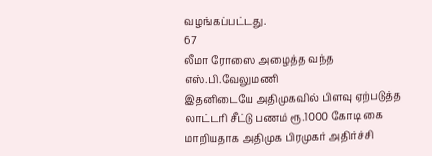வழங்கப்பட்டது.
67
லீமா ரோஸை அழைத்த வந்த எஸ்.பி.வேலுமணி
இதனிடையே அதிமுகவில் பிளவு ஏற்படுத்த லாட்டரி சீட்டு பணம் ரூ.1000 கோடி கை மாறியதாக அதிமுக பிரமுகர் அதிர்ச்சி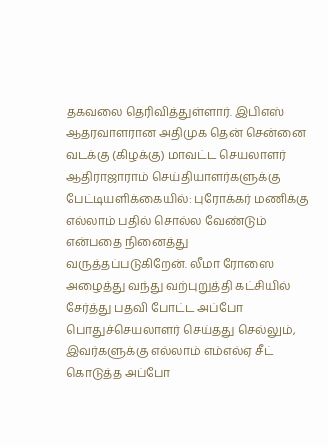தகவலை தெரிவித்துள்ளார். இபிஎஸ் ஆதரவாளரான அதிமுக தென் சென்னை வடக்கு (கிழக்கு) மாவட்ட செயலாளர் ஆதிராஜாராம் செய்தியாளர்களுக்கு பேட்டியளிக்கையில்: புரோக்கர் மணிக்கு எல்லாம் பதில் சொல்ல வேண்டும் என்பதை நினைத்து வருத்தப்படுகிறேன். லீமா ரோஸை அழைத்து வந்து வற்புறுத்தி கட்சியில் சேர்த்து பதவி போட்ட அப்போ பொதுச்செயலாளர் செய்தது செல்லும், இவர்களுக்கு எல்லாம் எம்எல்ஏ சீட் கொடுத்த அப்போ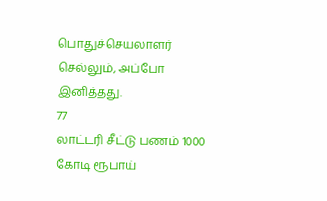பொதுச்செயலாளர் செல்லும், அப்போ இனித்தது.
77
லாட்டரி சீட்டு பணம் 1000 கோடி ரூபாய்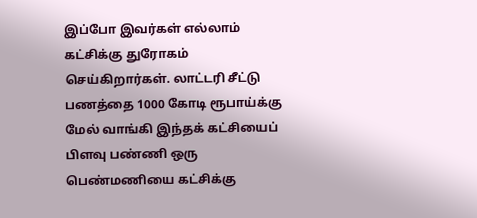இப்போ இவர்கள் எல்லாம் கட்சிக்கு துரோகம் செய்கிறார்கள். லாட்டரி சீட்டு பணத்தை 1000 கோடி ரூபாய்க்கு மேல் வாங்கி இந்தக் கட்சியைப் பிளவு பண்ணி ஒரு பெண்மணியை கட்சிக்கு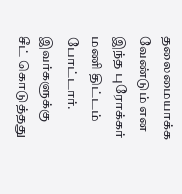தலைமையாக்க வேண்டும் என இந்த புரோக்கர் மணி திட்டம் போட்டார். இவர்களுக்கு சீட் கொடுத்தது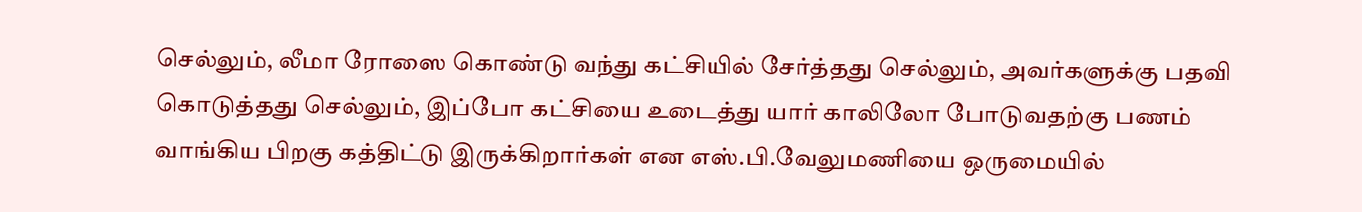செல்லும், லீமா ரோஸை கொண்டு வந்து கட்சியில் சேர்த்தது செல்லும், அவர்களுக்கு பதவி கொடுத்தது செல்லும், இப்போ கட்சியை உடைத்து யார் காலிலோ போடுவதற்கு பணம் வாங்கிய பிறகு கத்திட்டு இருக்கிறார்கள் என எஸ்.பி.வேலுமணியை ஒருமையில்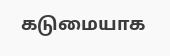கடுமையாக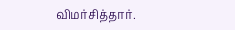விமர்சித்தார்.